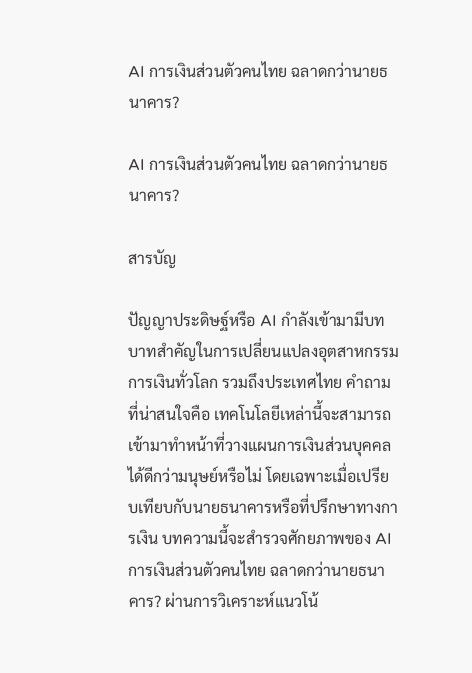AI การเงินส่วนตัวคนไทย ฉลาดกว่านายธนาคาร?

AI การเงินส่วนตัวคนไทย ฉลาดกว่านายธนาคาร?

สารบัญ

ปัญญาประดิษฐ์หรือ AI กำลังเข้ามามีบทบาทสำคัญในการเปลี่ยนแปลงอุตสาหกรรมการเงินทั่วโลก รวมถึงประเทศไทย คำถามที่น่าสนใจคือ เทคโนโลยีเหล่านี้จะสามารถเข้ามาทำหน้าที่วางแผนการเงินส่วนบุคคลได้ดีกว่ามนุษย์หรือไม่ โดยเฉพาะเมื่อเปรียบเทียบกับนายธนาคารหรือที่ปรึกษาทางการเงิน บทความนี้จะสำรวจศักยภาพของ AI การเงินส่วนตัวคนไทย ฉลาดกว่านายธนาคาร? ผ่านการวิเคราะห์แนวโน้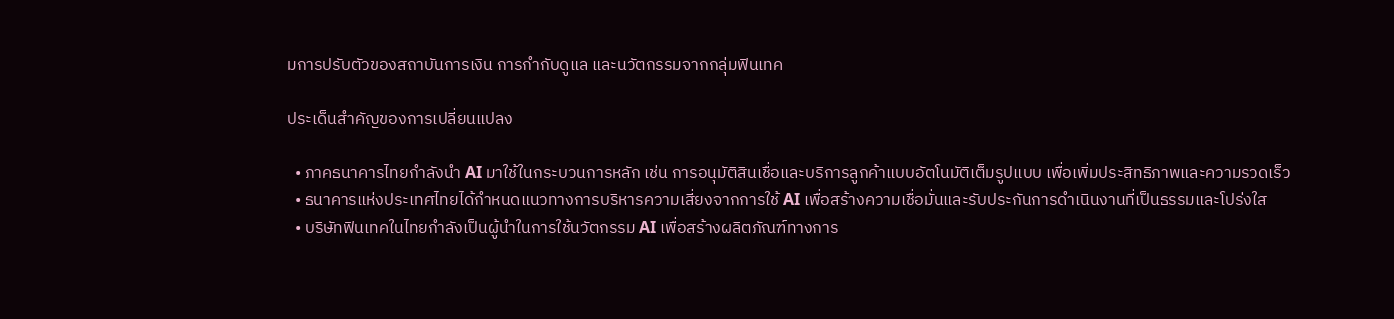มการปรับตัวของสถาบันการเงิน การกำกับดูแล และนวัตกรรมจากกลุ่มฟินเทค

ประเด็นสำคัญของการเปลี่ยนแปลง

  • ภาคธนาคารไทยกำลังนำ AI มาใช้ในกระบวนการหลัก เช่น การอนุมัติสินเชื่อและบริการลูกค้าแบบอัตโนมัติเต็มรูปแบบ เพื่อเพิ่มประสิทธิภาพและความรวดเร็ว
  • ธนาคารแห่งประเทศไทยได้กำหนดแนวทางการบริหารความเสี่ยงจากการใช้ AI เพื่อสร้างความเชื่อมั่นและรับประกันการดำเนินงานที่เป็นธรรมและโปร่งใส
  • บริษัทฟินเทคในไทยกำลังเป็นผู้นำในการใช้นวัตกรรม AI เพื่อสร้างผลิตภัณฑ์ทางการ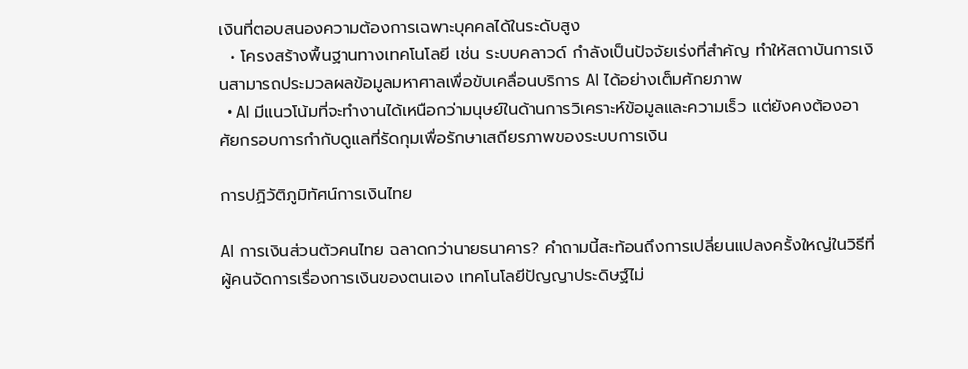เงินที่ตอบสนองความต้องการเฉพาะบุคคลได้ในระดับสูง
  • โครงสร้างพื้นฐานทางเทคโนโลยี เช่น ระบบคลาวด์ กำลังเป็นปัจจัยเร่งที่สำคัญ ทำให้สถาบันการเงินสามารถประมวลผลข้อมูลมหาศาลเพื่อขับเคลื่อนบริการ AI ได้อย่างเต็มศักยภาพ
  • AI มีแนวโน้มที่จะทำงานได้เหนือกว่ามนุษย์ในด้านการวิเคราะห์ข้อมูลและความเร็ว แต่ยังคงต้องอาศัยกรอบการกำกับดูแลที่รัดกุมเพื่อรักษาเสถียรภาพของระบบการเงิน

การปฏิวัติภูมิทัศน์การเงินไทย

AI การเงินส่วนตัวคนไทย ฉลาดกว่านายธนาคาร? คำถามนี้สะท้อนถึงการเปลี่ยนแปลงครั้งใหญ่ในวิธีที่ผู้คนจัดการเรื่องการเงินของตนเอง เทคโนโลยีปัญญาประดิษฐ์ไม่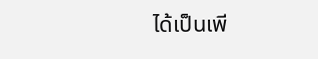ได้เป็นเพี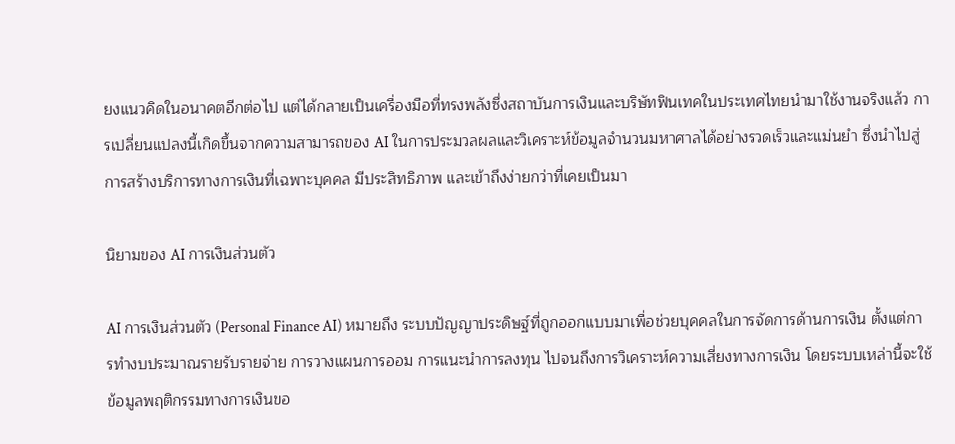ยงแนวคิดในอนาคตอีกต่อไป แต่ได้กลายเป็นเครื่องมือที่ทรงพลังซึ่งสถาบันการเงินและบริษัทฟินเทคในประเทศไทยนำมาใช้งานจริงแล้ว การเปลี่ยนแปลงนี้เกิดขึ้นจากความสามารถของ AI ในการประมวลผลและวิเคราะห์ข้อมูลจำนวนมหาศาลได้อย่างรวดเร็วและแม่นยำ ซึ่งนำไปสู่การสร้างบริการทางการเงินที่เฉพาะบุคคล มีประสิทธิภาพ และเข้าถึงง่ายกว่าที่เคยเป็นมา

นิยามของ AI การเงินส่วนตัว

AI การเงินส่วนตัว (Personal Finance AI) หมายถึง ระบบปัญญาประดิษฐ์ที่ถูกออกแบบมาเพื่อช่วยบุคคลในการจัดการด้านการเงิน ตั้งแต่การทำงบประมาณรายรับรายจ่าย การวางแผนการออม การแนะนำการลงทุน ไปจนถึงการวิเคราะห์ความเสี่ยงทางการเงิน โดยระบบเหล่านี้จะใช้ข้อมูลพฤติกรรมทางการเงินขอ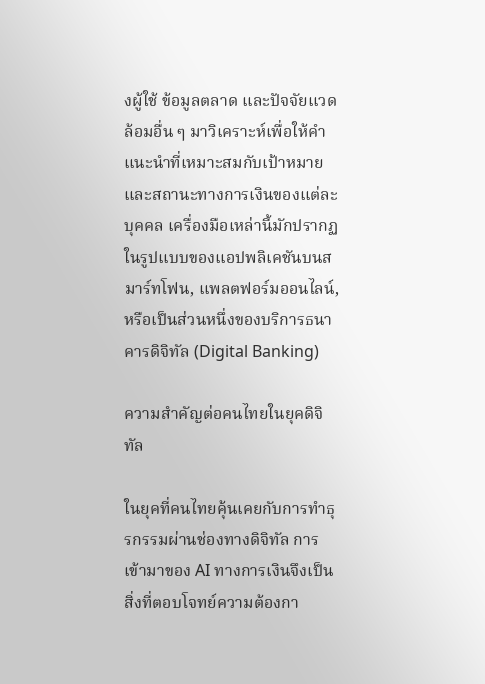งผู้ใช้ ข้อมูลตลาด และปัจจัยแวดล้อมอื่น ๆ มาวิเคราะห์เพื่อให้คำแนะนำที่เหมาะสมกับเป้าหมายและสถานะทางการเงินของแต่ละบุคคล เครื่องมือเหล่านี้มักปรากฏในรูปแบบของแอปพลิเคชันบนสมาร์ทโฟน, แพลตฟอร์มออนไลน์, หรือเป็นส่วนหนึ่งของบริการธนาคารดิจิทัล (Digital Banking)

ความสำคัญต่อคนไทยในยุคดิจิทัล

ในยุคที่คนไทยคุ้นเคยกับการทำธุรกรรมผ่านช่องทางดิจิทัล การเข้ามาของ AI ทางการเงินจึงเป็นสิ่งที่ตอบโจทย์ความต้องกา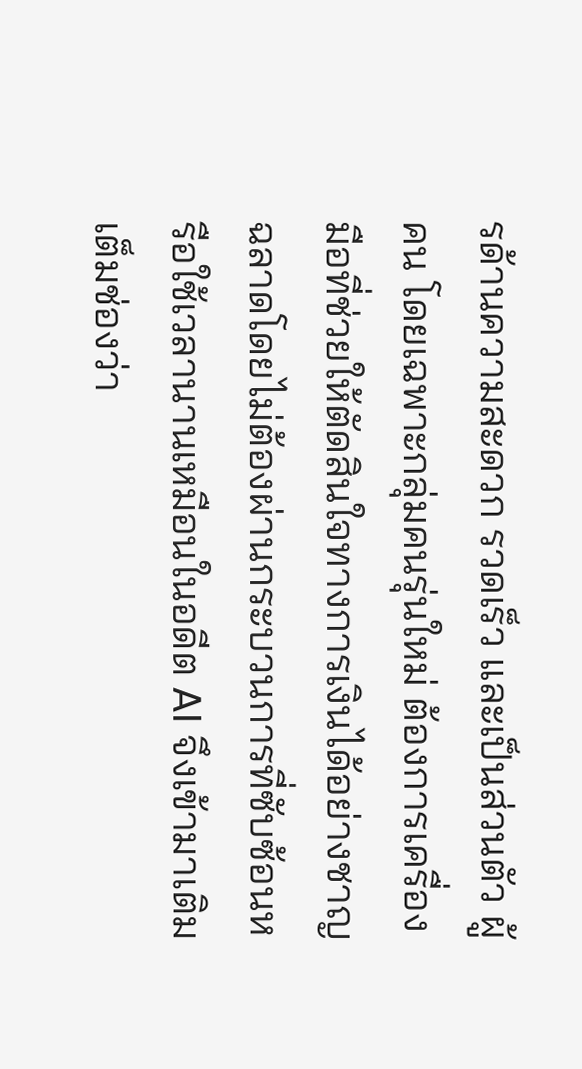รด้านความสะดวก รวดเร็ว และเป็นส่วนตัว ผู้คน โดยเฉพาะกลุ่มคนรุ่นใหม่ ต้องการเครื่องมือที่ช่วยให้ตัดสินใจทางการเงินได้อย่างชาญฉลาดโดยไม่ต้องผ่านกระบวนการที่ซับซ้อนหรือใช้เวลานานเหมือนในอดีต AI จึงเข้ามาเติมเต็มช่องว่า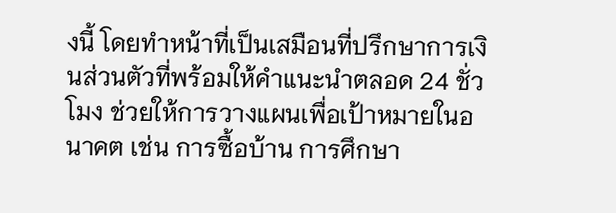งนี้ โดยทำหน้าที่เป็นเสมือนที่ปรึกษาการเงินส่วนตัวที่พร้อมให้คำแนะนำตลอด 24 ชั่วโมง ช่วยให้การวางแผนเพื่อเป้าหมายในอนาคต เช่น การซื้อบ้าน การศึกษา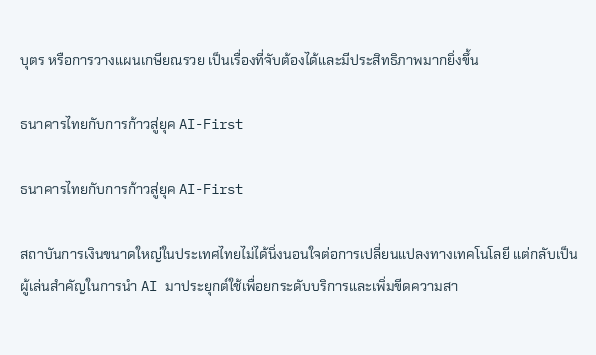บุตร หรือการวางแผนเกษียณรวย เป็นเรื่องที่จับต้องได้และมีประสิทธิภาพมากยิ่งขึ้น

ธนาคารไทยกับการก้าวสู่ยุค AI-First

ธนาคารไทยกับการก้าวสู่ยุค AI-First

สถาบันการเงินขนาดใหญ่ในประเทศไทยไม่ได้นิ่งนอนใจต่อการเปลี่ยนแปลงทางเทคโนโลยี แต่กลับเป็นผู้เล่นสำคัญในการนำ AI มาประยุกต์ใช้เพื่อยกระดับบริการและเพิ่มขีดความสา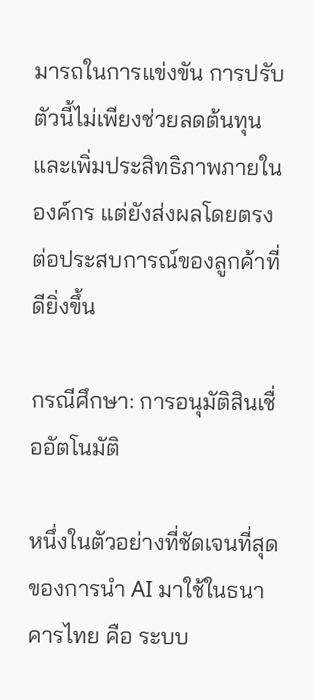มารถในการแข่งขัน การปรับตัวนี้ไม่เพียงช่วยลดต้นทุนและเพิ่มประสิทธิภาพภายในองค์กร แต่ยังส่งผลโดยตรงต่อประสบการณ์ของลูกค้าที่ดียิ่งขึ้น

กรณีศึกษา: การอนุมัติสินเชื่ออัตโนมัติ

หนึ่งในตัวอย่างที่ชัดเจนที่สุดของการนำ AI มาใช้ในธนาคารไทย คือ ระบบ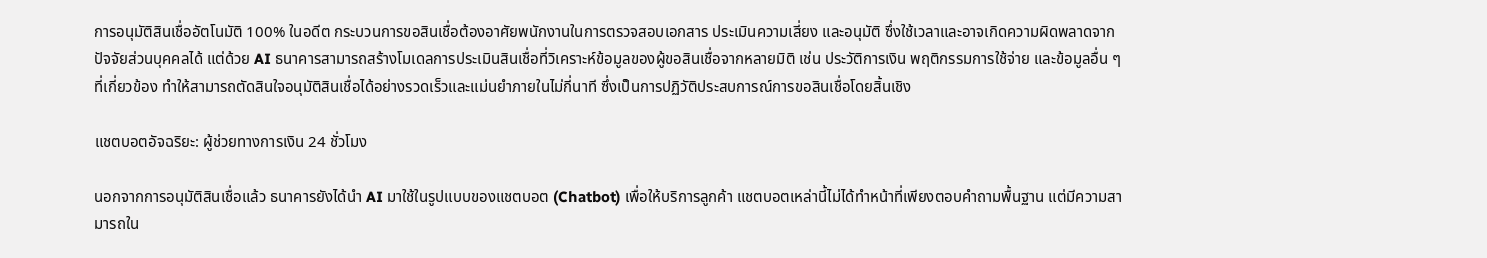การอนุมัติสินเชื่ออัตโนมัติ 100% ในอดีต กระบวนการขอสินเชื่อต้องอาศัยพนักงานในการตรวจสอบเอกสาร ประเมินความเสี่ยง และอนุมัติ ซึ่งใช้เวลาและอาจเกิดความผิดพลาดจากปัจจัยส่วนบุคคลได้ แต่ด้วย AI ธนาคารสามารถสร้างโมเดลการประเมินสินเชื่อที่วิเคราะห์ข้อมูลของผู้ขอสินเชื่อจากหลายมิติ เช่น ประวัติการเงิน พฤติกรรมการใช้จ่าย และข้อมูลอื่น ๆ ที่เกี่ยวข้อง ทำให้สามารถตัดสินใจอนุมัติสินเชื่อได้อย่างรวดเร็วและแม่นยำภายในไม่กี่นาที ซึ่งเป็นการปฏิวัติประสบการณ์การขอสินเชื่อโดยสิ้นเชิง

แชตบอตอัจฉริยะ: ผู้ช่วยทางการเงิน 24 ชั่วโมง

นอกจากการอนุมัติสินเชื่อแล้ว ธนาคารยังได้นำ AI มาใช้ในรูปแบบของแชตบอต (Chatbot) เพื่อให้บริการลูกค้า แชตบอตเหล่านี้ไม่ได้ทำหน้าที่เพียงตอบคำถามพื้นฐาน แต่มีความสามารถใน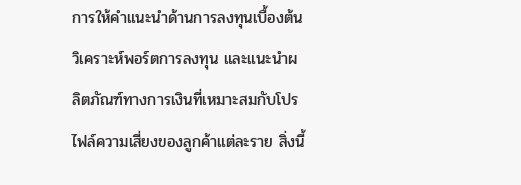การให้คำแนะนำด้านการลงทุนเบื้องต้น วิเคราะห์พอร์ตการลงทุน และแนะนำผลิตภัณฑ์ทางการเงินที่เหมาะสมกับโปรไฟล์ความเสี่ยงของลูกค้าแต่ละราย สิ่งนี้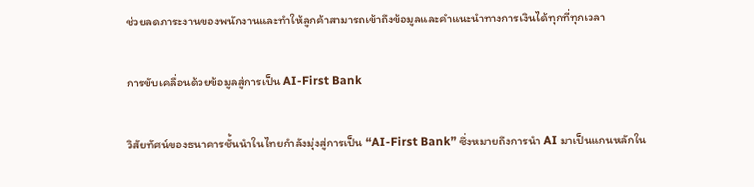ช่วยลดภาระงานของพนักงานและทำให้ลูกค้าสามารถเข้าถึงข้อมูลและคำแนะนำทางการเงินได้ทุกที่ทุกเวลา

การขับเคลื่อนด้วยข้อมูลสู่การเป็น AI-First Bank

วิสัยทัศน์ของธนาคารชั้นนำในไทยกำลังมุ่งสู่การเป็น “AI-First Bank” ซึ่งหมายถึงการนำ AI มาเป็นแกนหลักใน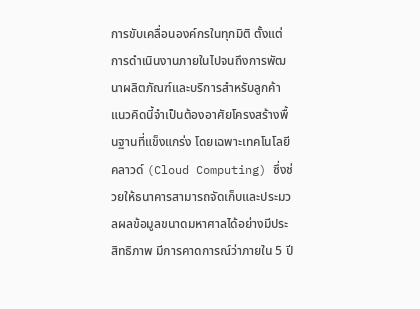การขับเคลื่อนองค์กรในทุกมิติ ตั้งแต่การดำเนินงานภายในไปจนถึงการพัฒนาผลิตภัณฑ์และบริการสำหรับลูกค้า แนวคิดนี้จำเป็นต้องอาศัยโครงสร้างพื้นฐานที่แข็งแกร่ง โดยเฉพาะเทคโนโลยีคลาวด์ (Cloud Computing) ซึ่งช่วยให้ธนาคารสามารถจัดเก็บและประมวลผลข้อมูลขนาดมหาศาลได้อย่างมีประสิทธิภาพ มีการคาดการณ์ว่าภายใน 5 ปี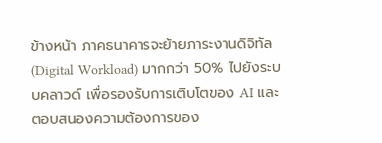ข้างหน้า ภาคธนาคารจะย้ายภาระงานดิจิทัล (Digital Workload) มากกว่า 50% ไปยังระบบคลาวด์ เพื่อรองรับการเติบโตของ AI และตอบสนองความต้องการของ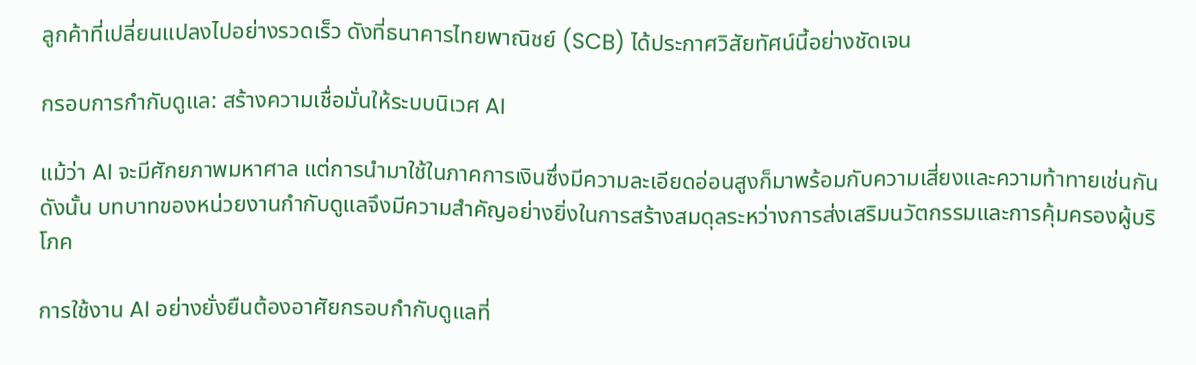ลูกค้าที่เปลี่ยนแปลงไปอย่างรวดเร็ว ดังที่ธนาคารไทยพาณิชย์ (SCB) ได้ประกาศวิสัยทัศน์นี้อย่างชัดเจน

กรอบการกำกับดูแล: สร้างความเชื่อมั่นให้ระบบนิเวศ AI

แม้ว่า AI จะมีศักยภาพมหาศาล แต่การนำมาใช้ในภาคการเงินซึ่งมีความละเอียดอ่อนสูงก็มาพร้อมกับความเสี่ยงและความท้าทายเช่นกัน ดังนั้น บทบาทของหน่วยงานกำกับดูแลจึงมีความสำคัญอย่างยิ่งในการสร้างสมดุลระหว่างการส่งเสริมนวัตกรรมและการคุ้มครองผู้บริโภค

การใช้งาน AI อย่างยั่งยืนต้องอาศัยกรอบกำกับดูแลที่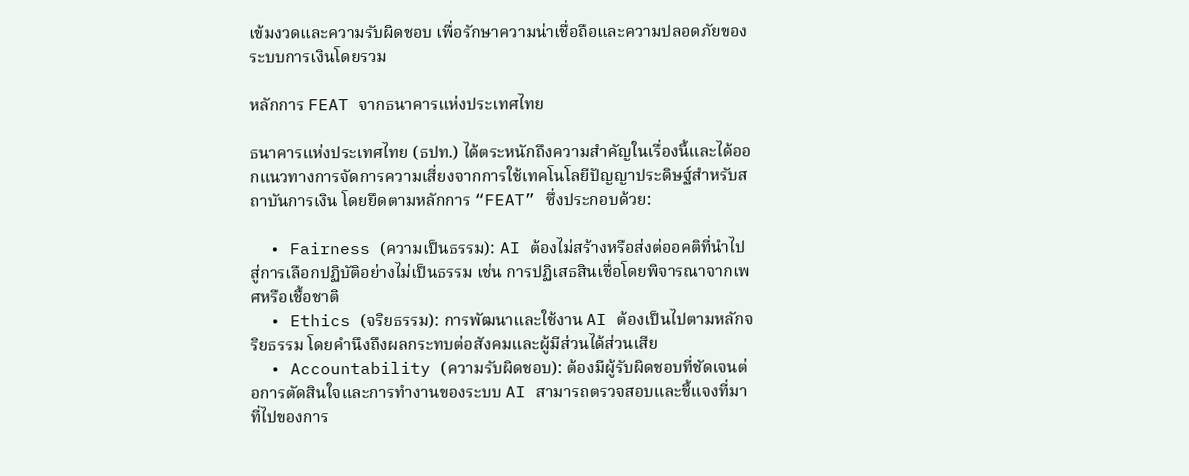เข้มงวดและความรับผิดชอบ เพื่อรักษาความน่าเชื่อถือและความปลอดภัยของระบบการเงินโดยรวม

หลักการ FEAT จากธนาคารแห่งประเทศไทย

ธนาคารแห่งประเทศไทย (ธปท.) ได้ตระหนักถึงความสำคัญในเรื่องนี้และได้ออกแนวทางการจัดการความเสี่ยงจากการใช้เทคโนโลยีปัญญาประดิษฐ์สำหรับสถาบันการเงิน โดยยึดตามหลักการ “FEAT” ซึ่งประกอบด้วย:

  • Fairness (ความเป็นธรรม): AI ต้องไม่สร้างหรือส่งต่ออคติที่นำไปสู่การเลือกปฏิบัติอย่างไม่เป็นธรรม เช่น การปฏิเสธสินเชื่อโดยพิจารณาจากเพศหรือเชื้อชาติ
  • Ethics (จริยธรรม): การพัฒนาและใช้งาน AI ต้องเป็นไปตามหลักจริยธรรม โดยคำนึงถึงผลกระทบต่อสังคมและผู้มีส่วนได้ส่วนเสีย
  • Accountability (ความรับผิดชอบ): ต้องมีผู้รับผิดชอบที่ชัดเจนต่อการตัดสินใจและการทำงานของระบบ AI สามารถตรวจสอบและชี้แจงที่มาที่ไปของการ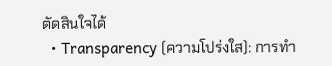ตัดสินใจได้
  • Transparency (ความโปร่งใส): การทำ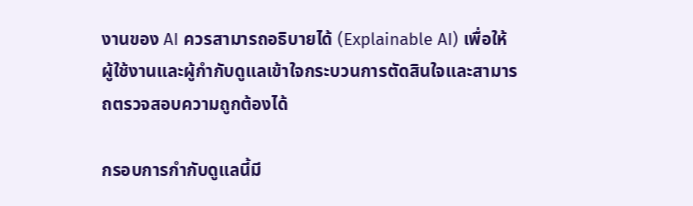งานของ AI ควรสามารถอธิบายได้ (Explainable AI) เพื่อให้ผู้ใช้งานและผู้กำกับดูแลเข้าใจกระบวนการตัดสินใจและสามารถตรวจสอบความถูกต้องได้

กรอบการกำกับดูแลนี้มี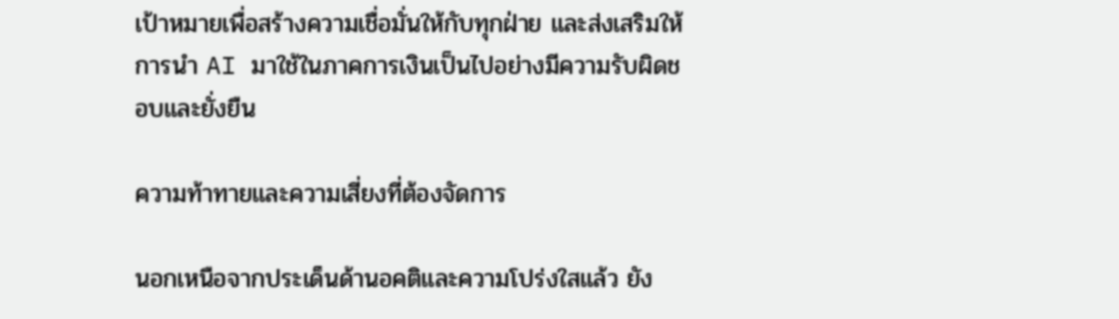เป้าหมายเพื่อสร้างความเชื่อมั่นให้กับทุกฝ่าย และส่งเสริมให้การนำ AI มาใช้ในภาคการเงินเป็นไปอย่างมีความรับผิดชอบและยั่งยืน

ความท้าทายและความเสี่ยงที่ต้องจัดการ

นอกเหนือจากประเด็นด้านอคติและความโปร่งใสแล้ว ยัง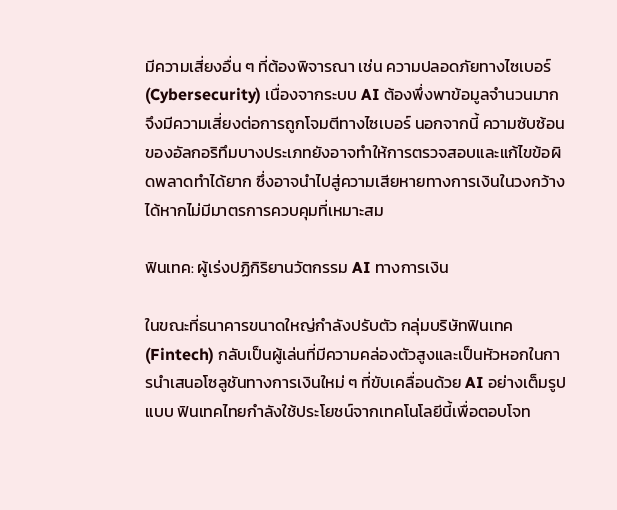มีความเสี่ยงอื่น ๆ ที่ต้องพิจารณา เช่น ความปลอดภัยทางไซเบอร์ (Cybersecurity) เนื่องจากระบบ AI ต้องพึ่งพาข้อมูลจำนวนมาก จึงมีความเสี่ยงต่อการถูกโจมตีทางไซเบอร์ นอกจากนี้ ความซับซ้อนของอัลกอริทึมบางประเภทยังอาจทำให้การตรวจสอบและแก้ไขข้อผิดพลาดทำได้ยาก ซึ่งอาจนำไปสู่ความเสียหายทางการเงินในวงกว้างได้หากไม่มีมาตรการควบคุมที่เหมาะสม

ฟินเทค: ผู้เร่งปฏิกิริยานวัตกรรม AI ทางการเงิน

ในขณะที่ธนาคารขนาดใหญ่กำลังปรับตัว กลุ่มบริษัทฟินเทค (Fintech) กลับเป็นผู้เล่นที่มีความคล่องตัวสูงและเป็นหัวหอกในการนำเสนอโซลูชันทางการเงินใหม่ ๆ ที่ขับเคลื่อนด้วย AI อย่างเต็มรูปแบบ ฟินเทคไทยกำลังใช้ประโยชน์จากเทคโนโลยีนี้เพื่อตอบโจท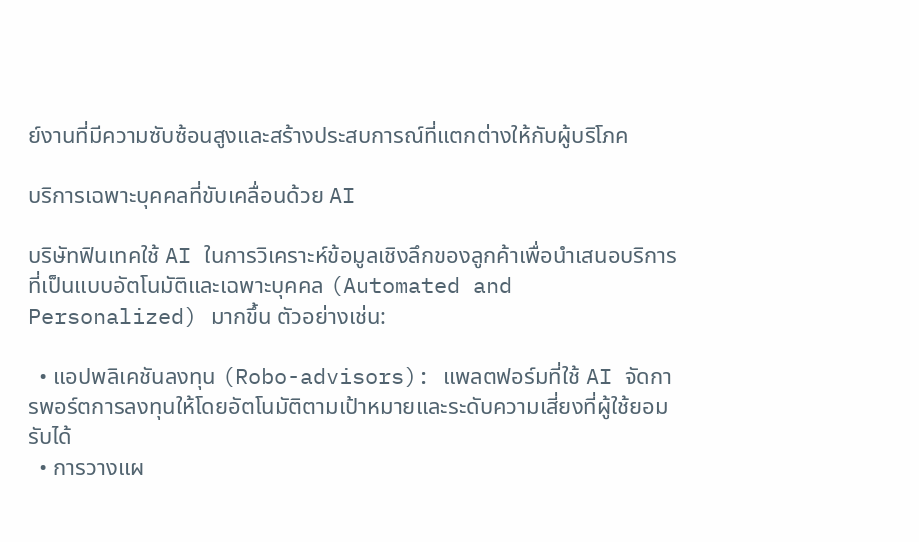ย์งานที่มีความซับซ้อนสูงและสร้างประสบการณ์ที่แตกต่างให้กับผู้บริโภค

บริการเฉพาะบุคคลที่ขับเคลื่อนด้วย AI

บริษัทฟินเทคใช้ AI ในการวิเคราะห์ข้อมูลเชิงลึกของลูกค้าเพื่อนำเสนอบริการที่เป็นแบบอัตโนมัติและเฉพาะบุคคล (Automated and Personalized) มากขึ้น ตัวอย่างเช่น:

  • แอปพลิเคชันลงทุน (Robo-advisors): แพลตฟอร์มที่ใช้ AI จัดการพอร์ตการลงทุนให้โดยอัตโนมัติตามเป้าหมายและระดับความเสี่ยงที่ผู้ใช้ยอมรับได้
  • การวางแผ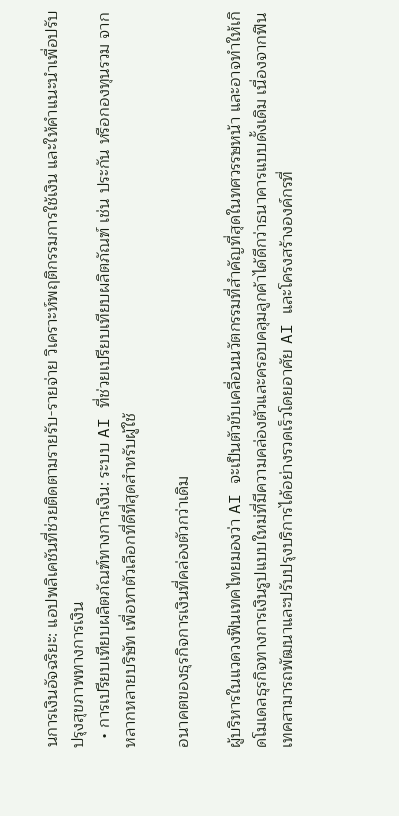นการเงินอัจฉริยะ: แอปพลิเคชันที่ช่วยติดตามรายรับ-รายจ่าย วิเคราะห์พฤติกรรมการใช้เงิน และให้คำแนะนำเพื่อปรับปรุงสุขภาพทางการเงิน
  • การเปรียบเทียบผลิตภัณฑ์ทางการเงิน: ระบบ AI ที่ช่วยเปรียบเทียบผลิตภัณฑ์ เช่น ประกัน หรือกองทุนรวม จากหลากหลายบริษัท เพื่อหาตัวเลือกที่ดีที่สุดสำหรับผู้ใช้

อนาคตของธุรกิจการเงินที่คล่องตัวกว่าเดิม

ผู้บริหารในแวดวงฟินเทคไทยมองว่า AI จะเป็นตัวขับเคลื่อนนวัตกรรมที่สำคัญที่สุดในทศวรรษหน้า และอาจทำให้เกิดโมเดลธุรกิจทางการเงินรูปแบบใหม่ที่มีความคล่องตัวและครอบคลุมลูกค้าได้ดีกว่าธนาคารแบบดั้งเดิม เนื่องจากฟินเทคสามารถพัฒนาและปรับปรุงบริการได้อย่างรวดเร็วโดยอาศัย AI และโครงสร้างองค์กรที่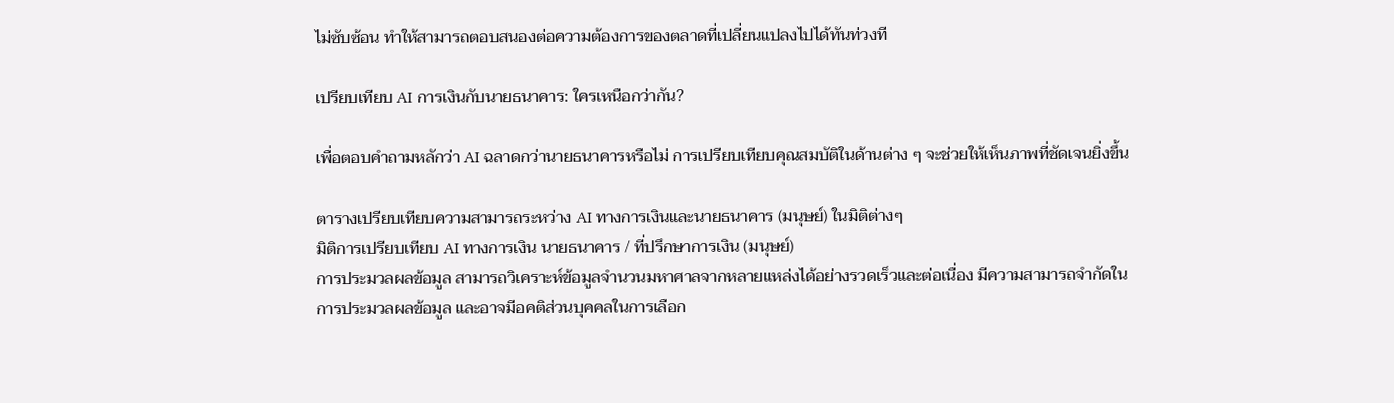ไม่ซับซ้อน ทำให้สามารถตอบสนองต่อความต้องการของตลาดที่เปลี่ยนแปลงไปได้ทันท่วงที

เปรียบเทียบ AI การเงินกับนายธนาคาร: ใครเหนือกว่ากัน?

เพื่อตอบคำถามหลักว่า AI ฉลาดกว่านายธนาคารหรือไม่ การเปรียบเทียบคุณสมบัติในด้านต่าง ๆ จะช่วยให้เห็นภาพที่ชัดเจนยิ่งขึ้น

ตารางเปรียบเทียบความสามารถระหว่าง AI ทางการเงินและนายธนาคาร (มนุษย์) ในมิติต่างๆ
มิติการเปรียบเทียบ AI ทางการเงิน นายธนาคาร / ที่ปรึกษาการเงิน (มนุษย์)
การประมวลผลข้อมูล สามารถวิเคราะห์ข้อมูลจำนวนมหาศาลจากหลายแหล่งได้อย่างรวดเร็วและต่อเนื่อง มีความสามารถจำกัดในการประมวลผลข้อมูล และอาจมีอคติส่วนบุคคลในการเลือก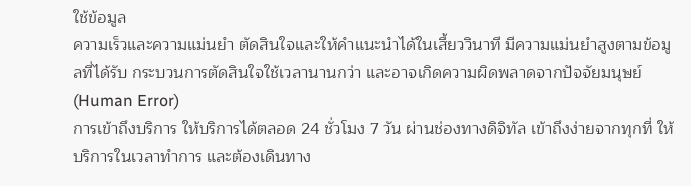ใช้ข้อมูล
ความเร็วและความแม่นยำ ตัดสินใจและให้คำแนะนำได้ในเสี้ยววินาที มีความแม่นยำสูงตามข้อมูลที่ได้รับ กระบวนการตัดสินใจใช้เวลานานกว่า และอาจเกิดความผิดพลาดจากปัจจัยมนุษย์ (Human Error)
การเข้าถึงบริการ ให้บริการได้ตลอด 24 ชั่วโมง 7 วัน ผ่านช่องทางดิจิทัล เข้าถึงง่ายจากทุกที่ ให้บริการในเวลาทำการ และต้องเดินทาง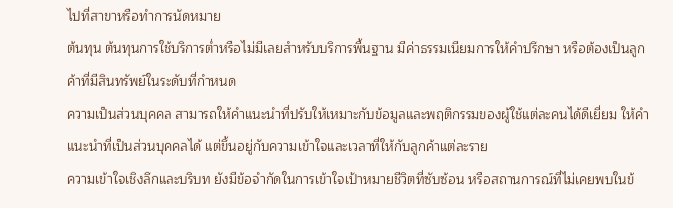ไปที่สาขาหรือทำการนัดหมาย
ต้นทุน ต้นทุนการใช้บริการต่ำหรือไม่มีเลยสำหรับบริการพื้นฐาน มีค่าธรรมเนียมการให้คำปรึกษา หรือต้องเป็นลูกค้าที่มีสินทรัพย์ในระดับที่กำหนด
ความเป็นส่วนบุคคล สามารถให้คำแนะนำที่ปรับให้เหมาะกับข้อมูลและพฤติกรรมของผู้ใช้แต่ละคนได้ดีเยี่ยม ให้คำแนะนำที่เป็นส่วนบุคคลได้ แต่ขึ้นอยู่กับความเข้าใจและเวลาที่ให้กับลูกค้าแต่ละราย
ความเข้าใจเชิงลึกและบริบท ยังมีข้อจำกัดในการเข้าใจเป้าหมายชีวิตที่ซับซ้อน หรือสถานการณ์ที่ไม่เคยพบในข้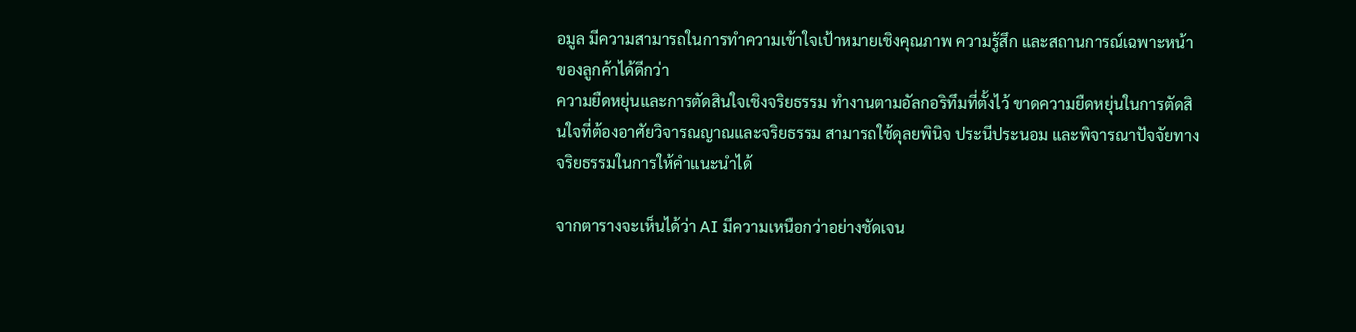อมูล มีความสามารถในการทำความเข้าใจเป้าหมายเชิงคุณภาพ ความรู้สึก และสถานการณ์เฉพาะหน้าของลูกค้าได้ดีกว่า
ความยืดหยุ่นและการตัดสินใจเชิงจริยธรรม ทำงานตามอัลกอริทึมที่ตั้งไว้ ขาดความยืดหยุ่นในการตัดสินใจที่ต้องอาศัยวิจารณญาณและจริยธรรม สามารถใช้ดุลยพินิจ ประนีประนอม และพิจารณาปัจจัยทางจริยธรรมในการให้คำแนะนำได้

จากตารางจะเห็นได้ว่า AI มีความเหนือกว่าอย่างชัดเจน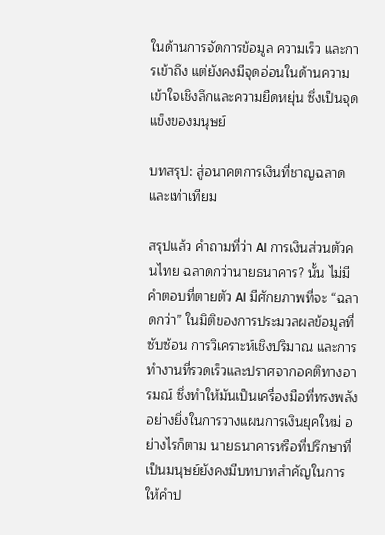ในด้านการจัดการข้อมูล ความเร็ว และการเข้าถึง แต่ยังคงมีจุดอ่อนในด้านความเข้าใจเชิงลึกและความยืดหยุ่น ซึ่งเป็นจุดแข็งของมนุษย์

บทสรุป: สู่อนาคตการเงินที่ชาญฉลาดและเท่าเทียม

สรุปแล้ว คำถามที่ว่า AI การเงินส่วนตัวคนไทย ฉลาดกว่านายธนาคาร? นั้น ไม่มีคำตอบที่ตายตัว AI มีศักยภาพที่จะ “ฉลาดกว่า” ในมิติของการประมวลผลข้อมูลที่ซับซ้อน การวิเคราะห์เชิงปริมาณ และการทำงานที่รวดเร็วและปราศจากอคติทางอารมณ์ ซึ่งทำให้มันเป็นเครื่องมือที่ทรงพลังอย่างยิ่งในการวางแผนการเงินยุคใหม่ อย่างไรก็ตาม นายธนาคารหรือที่ปรึกษาที่เป็นมนุษย์ยังคงมีบทบาทสำคัญในการให้คำป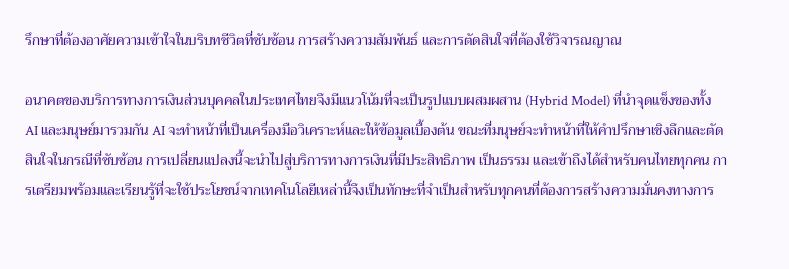รึกษาที่ต้องอาศัยความเข้าใจในบริบทชีวิตที่ซับซ้อน การสร้างความสัมพันธ์ และการตัดสินใจที่ต้องใช้วิจารณญาณ

อนาคตของบริการทางการเงินส่วนบุคคลในประเทศไทยจึงมีแนวโน้มที่จะเป็นรูปแบบผสมผสาน (Hybrid Model) ที่นำจุดแข็งของทั้ง AI และมนุษย์มารวมกัน AI จะทำหน้าที่เป็นเครื่องมือวิเคราะห์และให้ข้อมูลเบื้องต้น ขณะที่มนุษย์จะทำหน้าที่ให้คำปรึกษาเชิงลึกและตัดสินใจในกรณีที่ซับซ้อน การเปลี่ยนแปลงนี้จะนำไปสู่บริการทางการเงินที่มีประสิทธิภาพ เป็นธรรม และเข้าถึงได้สำหรับคนไทยทุกคน การเตรียมพร้อมและเรียนรู้ที่จะใช้ประโยชน์จากเทคโนโลยีเหล่านี้จึงเป็นทักษะที่จำเป็นสำหรับทุกคนที่ต้องการสร้างความมั่นคงทางการ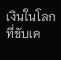เงินในโลกที่ขับเค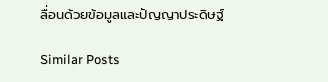ลื่อนด้วยข้อมูลและปัญญาประดิษฐ์

Similar Posts